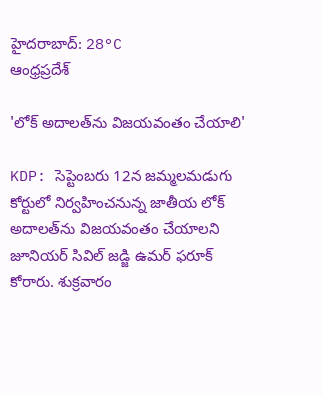హైదరాబాద్: 28°C
ఆంధ్రప్రదేశ్

'లోక్‌ అదాలత్‌ను విజయవంతం చేయాలి'

KDP: సెప్టెంబరు 12న జమ్మలమడుగు కోర్టులో నిర్వహించనున్న జాతీయ లోక్‌ అదాలత్‌ను విజయవంతం చేయాలని జూనియర్‌ సివిల్‌ జడ్జి ఉమర్‌ ఫరూక్‌ కోరారు. శుక్రవారం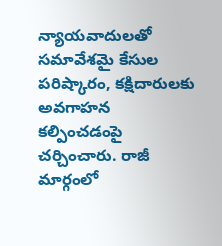న్యాయవాదులతో సమావేశమై కేసుల పరిష్కారం, కక్షిదారులకు అవగాహన కల్పించడంపై చర్చించారు. రాజీ మార్గంలో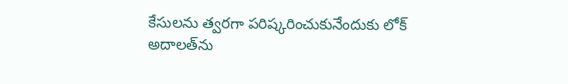కేసులను త్వరగా పరిష్కరించుకునేందుకు లోక్‌ అదాలత్‌ను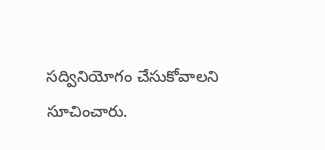సద్వినియోగం చేసుకోవాలని సూచించారు.